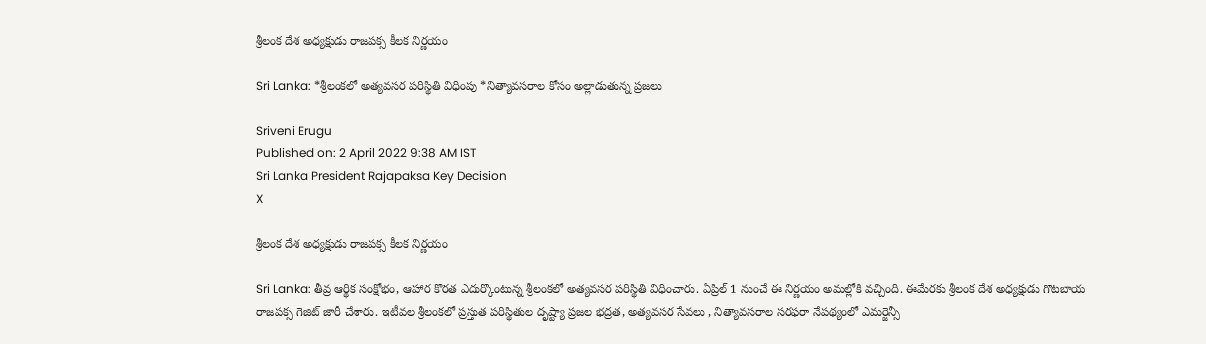శ్రీలంక దేశ అధ్యక్షుడు రాజపక్స కీలక నిర్ణయం

Sri Lanka: *శ్రీలంకలో అత్యవసర పరిస్థితి విధింపు *నిత్యావసరాల కోసం అల్లాడుతున్న ప్రజలు

Sriveni Erugu
Published on: 2 April 2022 9:38 AM IST
Sri Lanka President Rajapaksa Key Decision
X

శ్రీలంక దేశ అధ్యక్షుడు రాజపక్స కీలక నిర్ణయం

Sri Lanka: తీవ్ర ఆర్థిక సంక్షోభం, ఆహార కొరత ఎదుర్కొంటున్న శ్రీలంకలో అత్యవసర పరిస్థితి విధించారు. ఏప్రిల్ 1 నుంచే ఈ నిర్ణయం అమల్లోకి వచ్చింది. ఈమేరకు శ్రీలంక దేశ అధ్యక్షుడు గొటబాయ రాజపక్స గెజిట్ జారీ చేశారు. ఇటీవల శ్రీలంకలో ప్రస్తుత పరిస్థితుల దృష్ట్యా ప్రజల భద్రత, అత్యవసర సేవలు , నిత్యావసరాల సరఫరా నేపథ్యంలో ఎమర్జెన్సీ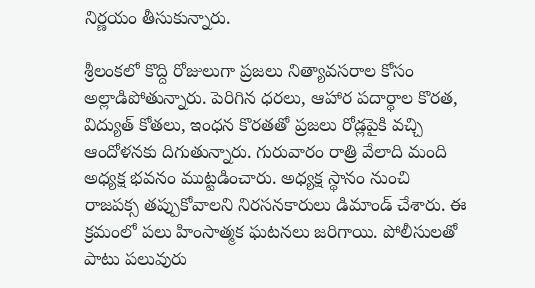నిర్ణయం తీసుకున్నారు.

శ్రీలంకలో కొద్ది రోజులుగా ప్రజలు నిత్యావసరాల కోసం అల్లాడిపోతున్నారు. పెరిగిన ధరలు, ఆహార పదార్థాల కొరత, విద్యుత్ కోతలు, ఇంధన కొరతతో ప్రజలు రోడ్లపైకి వచ్చి ఆందోళనకు దిగుతున్నారు. గురువారం రాత్రి వేలాది మంది అధ్యక్ష భవనం ముట్టడించారు. అధ్యక్ష స్థానం నుంచి రాజపక్స తప్పుకోవాలని నిరసనకారులు డిమాండ్ చేశారు. ఈ క్రమంలో పలు హింసాత్మక ఘటనలు జరిగాయి. పోలీసులతో పాటు పలువురు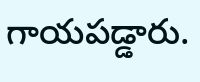గాయపడ్డారు.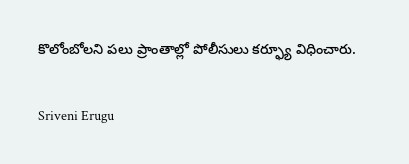కొలోంబోలని పలు ప్రాంతాల్లో పోలీసులు కర్ఫ్యూ విధించారు.

Sriveni Erugu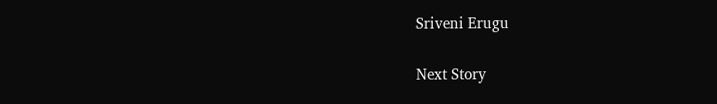Sriveni Erugu

Next Story